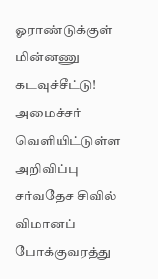ஓராண்டுக்குள் மின்னணு கடவுச்சீட்டு! அமைச்சர் வெளியிட்டுள்ள அறிவிப்பு
சர்வதேச சிவில் விமானப் போக்குவரத்து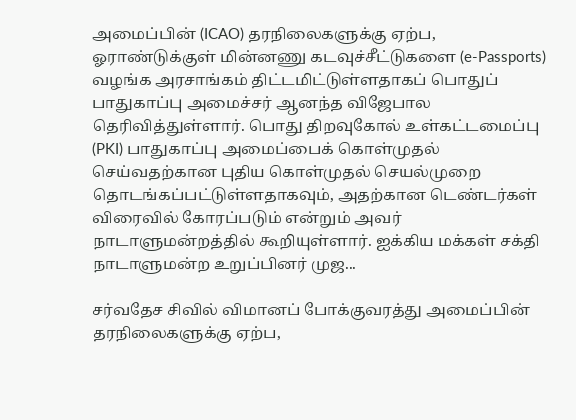அமைப்பின் (ICAO) தரநிலைகளுக்கு ஏற்ப, ஓராண்டுக்குள் மின்னணு கடவுச்சீட்டுகளை (e-Passports) வழங்க அரசாங்கம் திட்டமிட்டுள்ளதாகப் பொதுப் பாதுகாப்பு அமைச்சர் ஆனந்த விஜேபால தெரிவித்துள்ளார். பொது திறவுகோல் உள்கட்டமைப்பு (PKI) பாதுகாப்பு அமைப்பைக் கொள்முதல் செய்வதற்கான புதிய கொள்முதல் செயல்முறை தொடங்கப்பட்டுள்ளதாகவும், அதற்கான டெண்டர்கள் விரைவில் கோரப்படும் என்றும் அவர் நாடாளுமன்றத்தில் கூறியுள்ளார். ஐக்கிய மக்கள் சக்தி நாடாளுமன்ற உறுப்பினர் முஜ...

சர்வதேச சிவில் விமானப் போக்குவரத்து அமைப்பின் தரநிலைகளுக்கு ஏற்ப,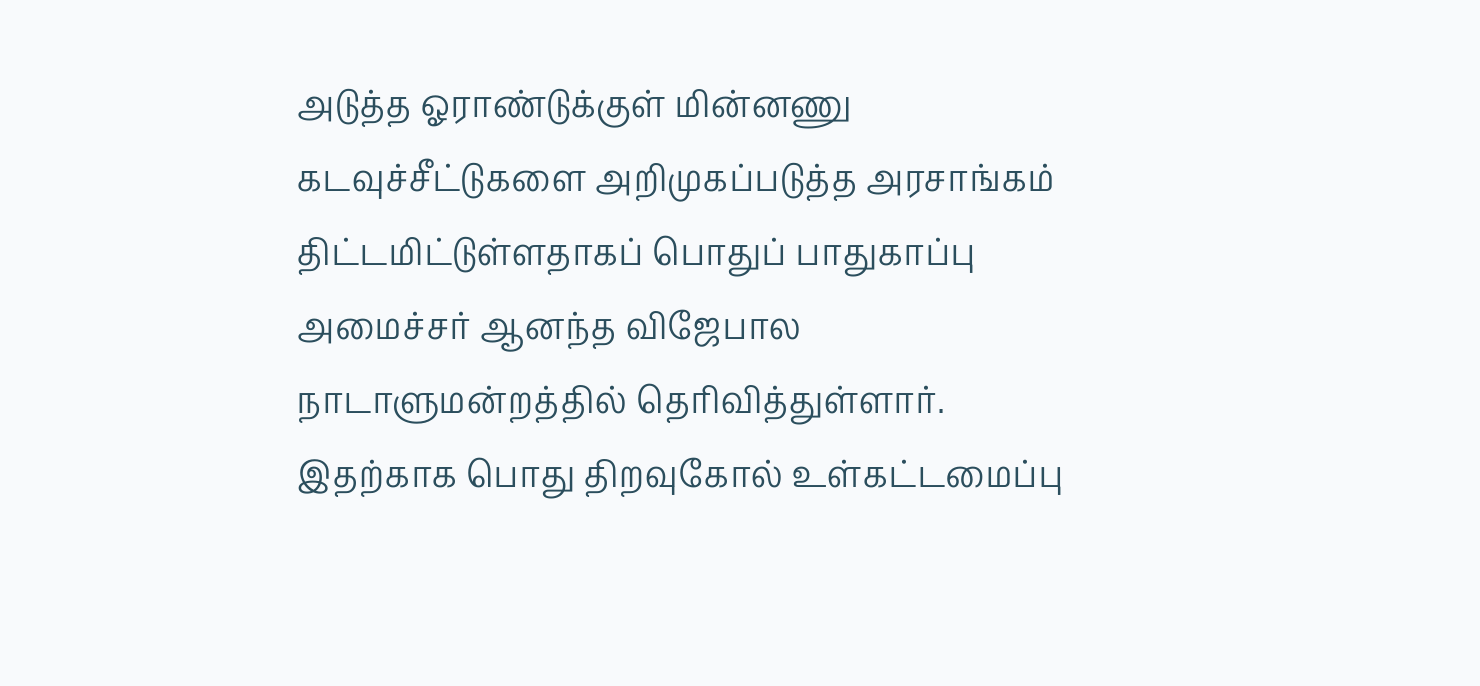அடுத்த ஓராண்டுக்குள் மின்னணு கடவுச்சீட்டுகளை அறிமுகப்படுத்த அரசாங்கம் திட்டமிட்டுள்ளதாகப் பொதுப் பாதுகாப்பு அமைச்சர் ஆனந்த விஜேபால நாடாளுமன்றத்தில் தெரிவித்துள்ளார்.
இதற்காக பொது திறவுகோல் உள்கட்டமைப்பு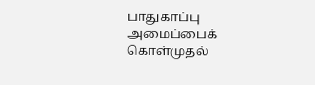பாதுகாப்பு அமைப்பைக் கொள்முதல்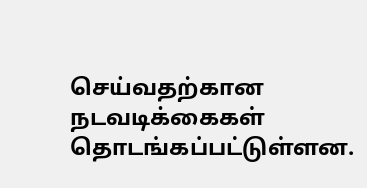செய்வதற்கான நடவடிக்கைகள் தொடங்கப்பட்டுள்ளன.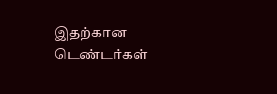இதற்கான டெண்டர்கள்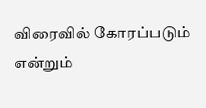விரைவில் கோரப்படும் என்றும்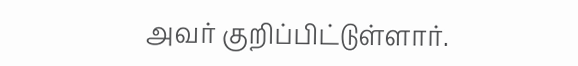அவர் குறிப்பிட்டுள்ளார்.